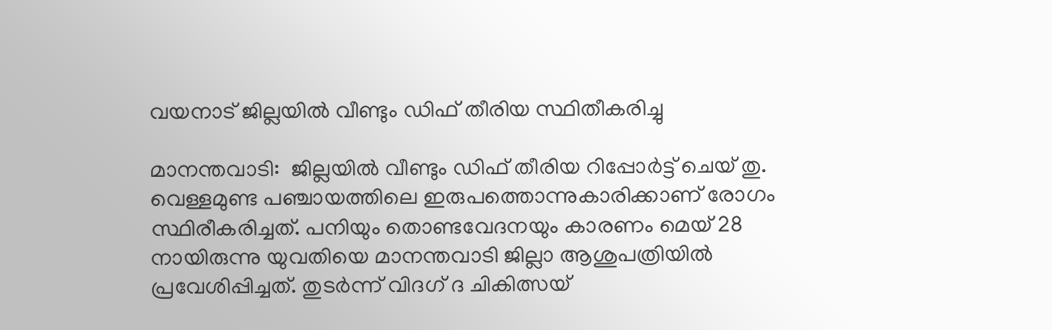വയനാട് ജില്ലയില്‍ വീണ്ടും ഡിഫ് തീരിയ സ്ഥിതീകരിച്ചു

മാനന്തവാടി:  ജില്ലയില്‍ വീണ്ടും ഡിഫ് തീരിയ റിപ്പോര്‍ട്ട് ചെയ് തു. വെള്ളമുണ്ട പഞ്ചായത്തിലെ ഇരുപത്തൊന്നുകാരിക്കാണ് രോഗം സ്ഥിരീകരിച്ചത്. പനിയും തൊണ്ടവേദനയും കാരണം മെയ് 28 നായിരുന്നു യുവതിയെ മാനന്തവാടി ജില്ലാ ആശുപത്രിയില്‍ പ്രവേശിപ്പിച്ചത്. തുടര്‍ന്ന് വിദഗ് ദ ചികിത്സയ്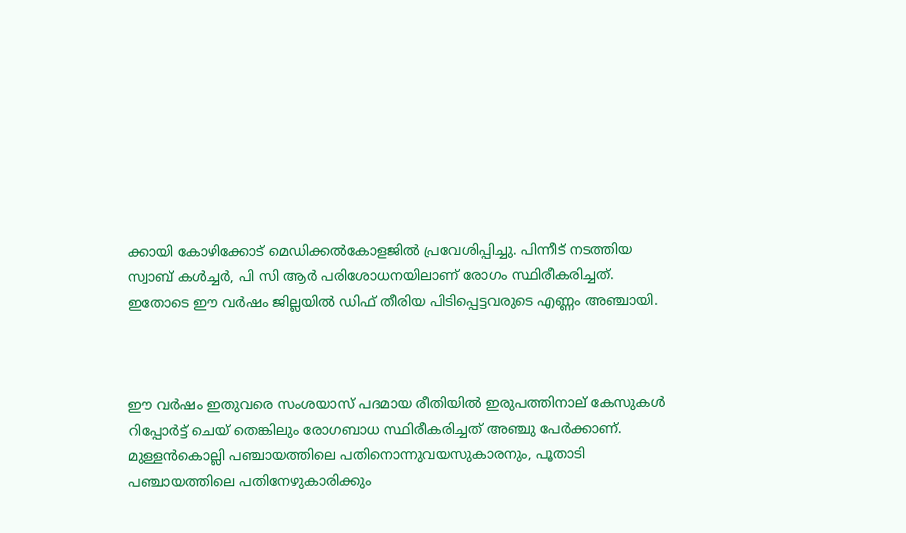ക്കായി കോഴിക്കോട് മെഡിക്കല്‍കോളജില്‍ പ്രവേശിപ്പിച്ചു. പിന്നീട് നടത്തിയ സ്വാബ് കള്‍ച്ചര്‍, പി സി ആര്‍ പരിശോധനയിലാണ് രോഗം സ്ഥിരീകരിച്ചത്. ഇതോടെ ഈ വര്‍ഷം ജില്ലയില്‍ ഡിഫ് തീരിയ പിടിപ്പെട്ടവരുടെ എണ്ണം അഞ്ചായി.



ഈ വര്‍ഷം ഇതുവരെ സംശയാസ് പദമായ രീതിയില്‍ ഇരുപത്തിനാല് കേസുകള്‍ റിപ്പോര്‍ട്ട് ചെയ് തെങ്കിലും രോഗബാധ സ്ഥിരീകരിച്ചത് അഞ്ചു പേര്‍ക്കാണ്. മുള്ളന്‍കൊല്ലി പഞ്ചായത്തിലെ പതിനൊന്നുവയസുകാരനും, പൂതാടി പഞ്ചായത്തിലെ പതിനേഴുകാരിക്കും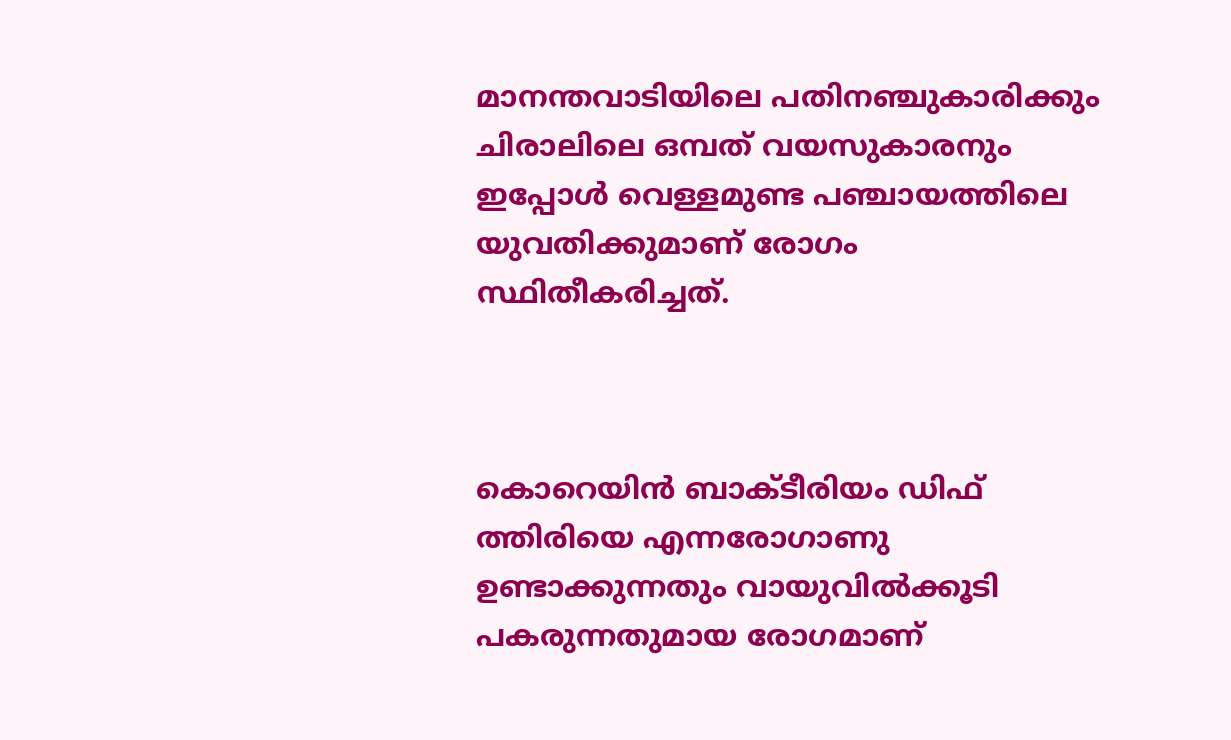മാനന്തവാടിയിലെ പതിനഞ്ചുകാരിക്കും ചിരാലിലെ ഒമ്പത് വയസുകാരനും ഇപ്പോള്‍ വെള്ളമുണ്ട പഞ്ചായത്തിലെ യുവതിക്കുമാണ് രോഗം സ്ഥിതീകരിച്ചത്.



കൊറെയിന്‍ ബാക്ടീരിയം ഡിഫ് ത്തിരിയെ എന്നരോഗാണു ഉണ്ടാക്കുന്നതും വായുവില്‍ക്കൂടി പകരുന്നതുമായ രോഗമാണ്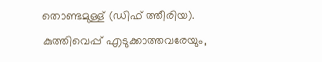തൊണ്ടമുള്ള് (ഡിഫ് ത്തീരിയ). കുത്തിവെപ്പ് എടുക്കാത്തവരേയും,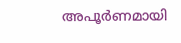അപൂര്‍ണമായി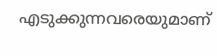എടുക്കുന്നവരെയുമാണ്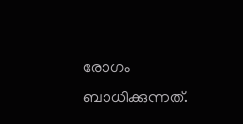രോഗം ബാധിക്കുന്നത്.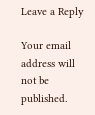Leave a Reply

Your email address will not be published.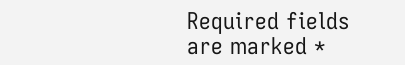Required fields are marked *